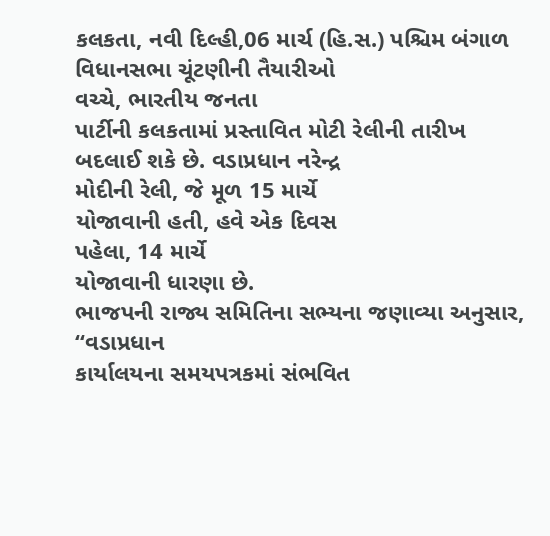કલકતા, નવી દિલ્હી,06 માર્ચ (હિ.સ.) પશ્ચિમ બંગાળ વિધાનસભા ચૂંટણીની તૈયારીઓ
વચ્ચે, ભારતીય જનતા
પાર્ટીની કલકતામાં પ્રસ્તાવિત મોટી રેલીની તારીખ બદલાઈ શકે છે. વડાપ્રધાન નરેન્દ્ર
મોદીની રેલી, જે મૂળ 15 માર્ચે
યોજાવાની હતી, હવે એક દિવસ
પહેલા, 14 માર્ચે
યોજાવાની ધારણા છે.
ભાજપની રાજ્ય સમિતિના સભ્યના જણાવ્યા અનુસાર, “વડાપ્રધાન
કાર્યાલયના સમયપત્રકમાં સંભવિત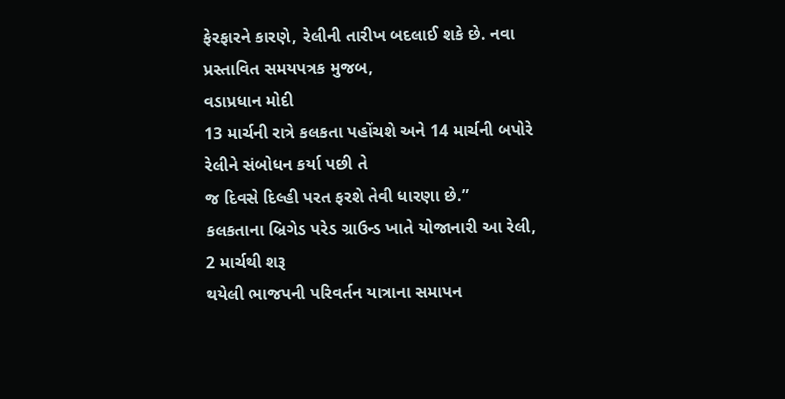ફેરફારને કારણે, રેલીની તારીખ બદલાઈ શકે છે. નવા
પ્રસ્તાવિત સમયપત્રક મુજબ,
વડાપ્રધાન મોદી
13 માર્ચની રાત્રે કલકતા પહોંચશે અને 14 માર્ચની બપોરે રેલીને સંબોધન કર્યા પછી તે
જ દિવસે દિલ્હી પરત ફરશે તેવી ધારણા છે.”
કલકતાના બ્રિગેડ પરેડ ગ્રાઉન્ડ ખાતે યોજાનારી આ રેલી, 2 માર્ચથી શરૂ
થયેલી ભાજપની પરિવર્તન યાત્રાના સમાપન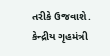તરીકે ઉજવાશે. કેન્દ્રીય ગૃહમંત્રી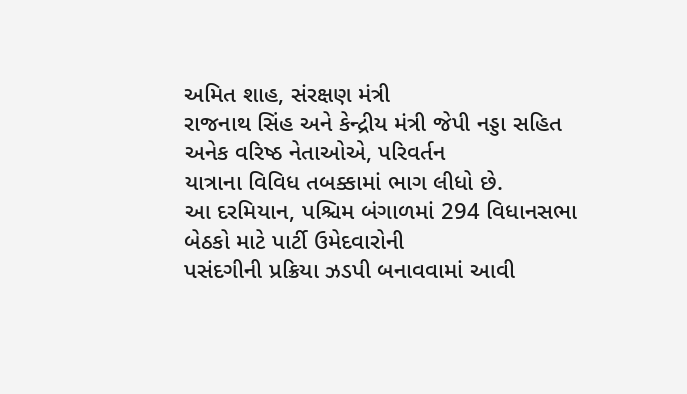અમિત શાહ, સંરક્ષણ મંત્રી
રાજનાથ સિંહ અને કેન્દ્રીય મંત્રી જેપી નડ્ડા સહિત અનેક વરિષ્ઠ નેતાઓએ, પરિવર્તન
યાત્રાના વિવિધ તબક્કામાં ભાગ લીધો છે.
આ દરમિયાન, પશ્ચિમ બંગાળમાં 294 વિધાનસભા બેઠકો માટે પાર્ટી ઉમેદવારોની
પસંદગીની પ્રક્રિયા ઝડપી બનાવવામાં આવી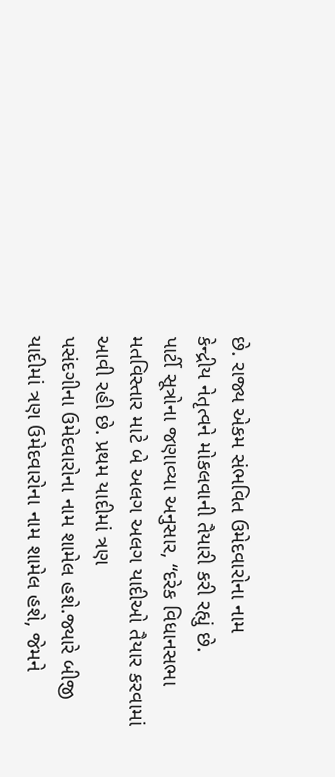છે. રાજ્ય એકમ સંભવિત ઉમેદવારોના નામ
કેન્દ્રીય નેતૃત્વને મોકલવાની તૈયારી કરી રહ્યું છે.
પાર્ટી સૂત્રોના જણાવ્યા અનુસાર, “દરેક વિધાનસભા
મતવિસ્તાર માટે બે અલગ અલગ યાદીઓ તૈયાર કરવામાં આવી રહી છે. પ્રથમ યાદીમાં ત્રણ
પસંદગીના ઉમેદવારોના નામ શામેલ હશે.જ્યારે બીજી યાદીમાં ત્રણ ઉમેદવારોના નામ શામેલ હશે, જેમને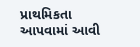પ્રાથમિકતા આપવામાં આવી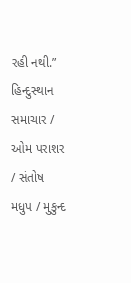રહી નથી.”
હિન્દુસ્થાન સમાચાર / ઓમ પરાશર / સંતોષ મધુપ / મુકુન્દ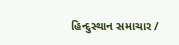હિન્દુસ્થાન સમાચાર /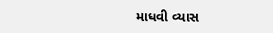માધવી વ્યાસ